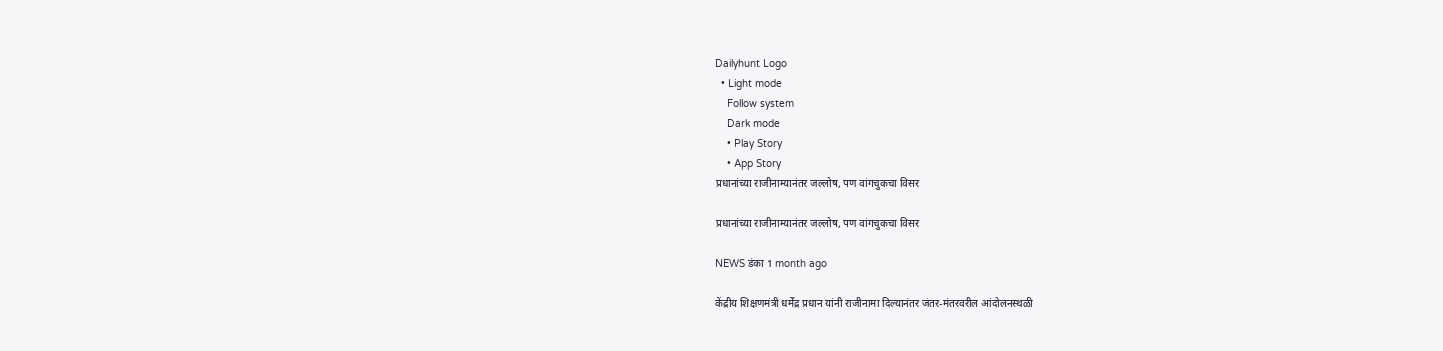Dailyhunt Logo
  • Light mode
    Follow system
    Dark mode
    • Play Story
    • App Story
प्रधानांच्या राजीनाम्यानंतर जल्लोष, पण वांगचुकचा विसर

प्रधानांच्या राजीनाम्यानंतर जल्लोष, पण वांगचुकचा विसर

NEWS डंका 1 month ago

केंद्रीय शिक्षणमंत्री धर्मेंद्र प्रधान यांनी राजीनामा दिल्यानंतर जंतर-मंतरवरील आंदोलनस्थळी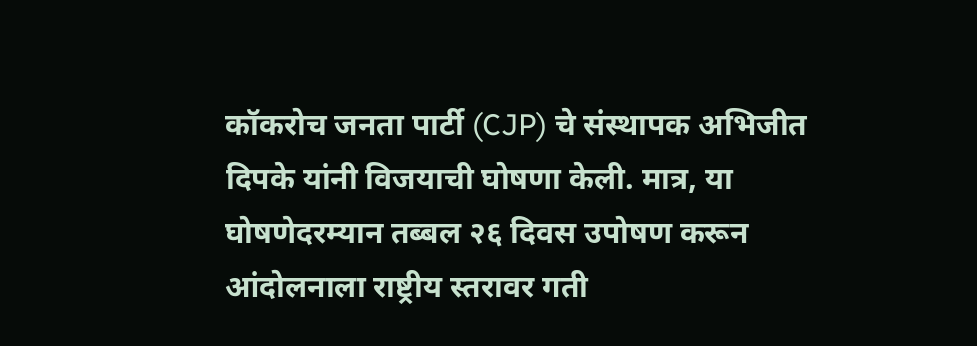कॉकरोच जनता पार्टी (CJP) चे संस्थापक अभिजीत दिपके यांनी विजयाची घोषणा केली. मात्र, या घोषणेदरम्यान तब्बल २६ दिवस उपोषण करून आंदोलनाला राष्ट्रीय स्तरावर गती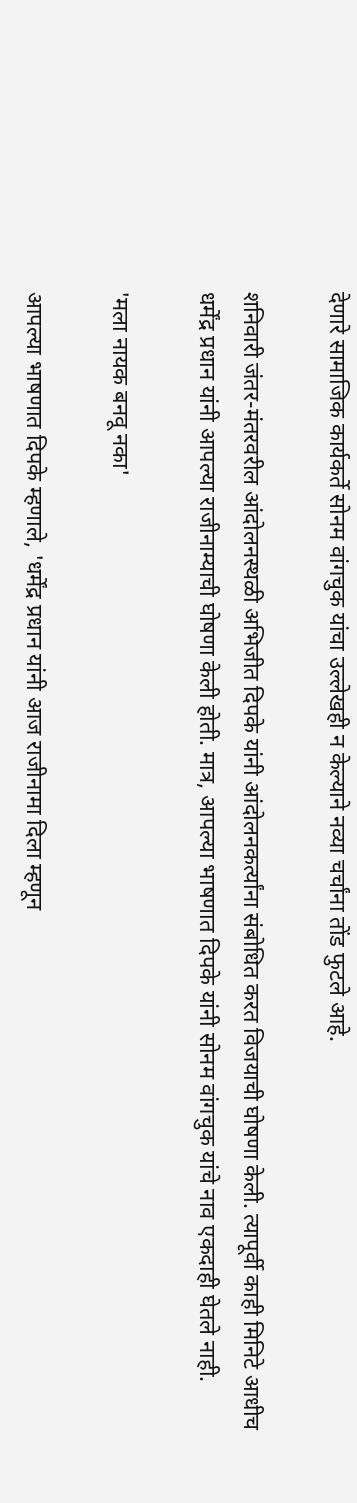देणारे सामाजिक कार्यकर्ते सोनम वांगचुक यांचा उल्लेखही न केल्याने नव्या चर्चांना तोंड फुटले आहे.

शनिवारी जंतर-मंतरवरील आंदोलनस्थळी अभिजीत दिपके यांनी आंदोलनकर्त्यांना संबोधित करत विजयाची घोषणा केली. त्यापूर्वी काही मिनिटे आधीच धर्मेंद्र प्रधान यांनी आपल्या राजीनाम्याची घोषणा केली होती. मात्र, आपल्या भाषणात दिपके यांनी सोनम वांगचुक यांचे नाव एकदाही घेतले नाही.

'मला नायक बनवू नका'

आपल्या भाषणात दिपके म्हणाले, 'धर्मेंद्र प्रधान यांनी आज राजीनामा दिला म्हणून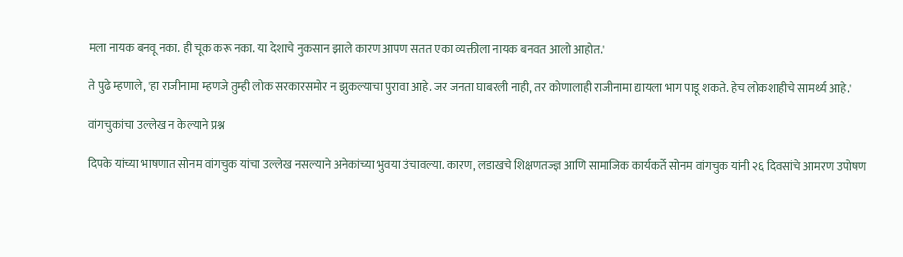मला नायक बनवू नका. ही चूक करू नका. या देशाचे नुकसान झाले कारण आपण सतत एका व्यक्तीला नायक बनवत आलो आहोत.'

ते पुढे म्हणाले, 'हा राजीनामा म्हणजे तुम्ही लोक सरकारसमोर न झुकल्याचा पुरावा आहे. जर जनता घाबरली नाही, तर कोणालाही राजीनामा द्यायला भाग पाडू शकते. हेच लोकशाहीचे सामर्थ्य आहे.'

वांगचुकांचा उल्लेख न केल्याने प्रश्न

दिपके यांच्या भाषणात सोनम वांगचुक यांचा उल्लेख नसल्याने अनेकांच्या भुवया उंचावल्या. कारण, लडाखचे शिक्षणतज्ज्ञ आणि सामाजिक कार्यकर्ते सोनम वांगचुक यांनी २६ दिवसांचे आमरण उपोषण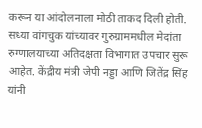करून या आंदोलनाला मोठी ताकद दिली होती. सध्या वांगचुक यांच्यावर गुरुग्राममधील मेदांता रुग्णालयाच्या अतिदक्षता विभागात उपचार सुरू आहेत. केंद्रीय मंत्री जेपी नड्डा आणि जितेंद्र सिंह यांनी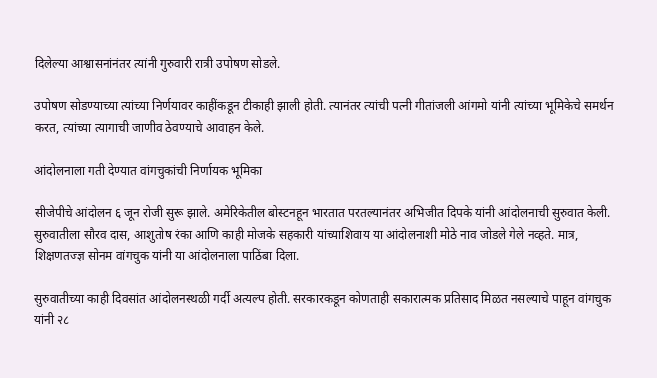दिलेल्या आश्वासनांनंतर त्यांनी गुरुवारी रात्री उपोषण सोडले.

उपोषण सोडण्याच्या त्यांच्या निर्णयावर काहींकडून टीकाही झाली होती. त्यानंतर त्यांची पत्नी गीतांजली आंगमो यांनी त्यांच्या भूमिकेचे समर्थन करत, त्यांच्या त्यागाची जाणीव ठेवण्याचे आवाहन केले.

आंदोलनाला गती देण्यात वांगचुकांची निर्णायक भूमिका

सीजेपीचे आंदोलन ६ जून रोजी सुरू झाले. अमेरिकेतील बोस्टनहून भारतात परतल्यानंतर अभिजीत दिपके यांनी आंदोलनाची सुरुवात केली. सुरुवातीला सौरव दास, आशुतोष रंका आणि काही मोजके सहकारी यांच्याशिवाय या आंदोलनाशी मोठे नाव जोडले गेले नव्हते. मात्र, शिक्षणतज्ज्ञ सोनम वांगचुक यांनी या आंदोलनाला पाठिंबा दिला.

सुरुवातीच्या काही दिवसांत आंदोलनस्थळी गर्दी अत्यल्प होती. सरकारकडून कोणताही सकारात्मक प्रतिसाद मिळत नसल्याचे पाहून वांगचुक यांनी २८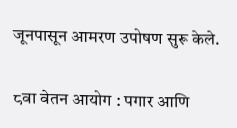जूनपासून आमरण उपोषण सुरू केले.

८वा वेतन आयोग : पगार आणि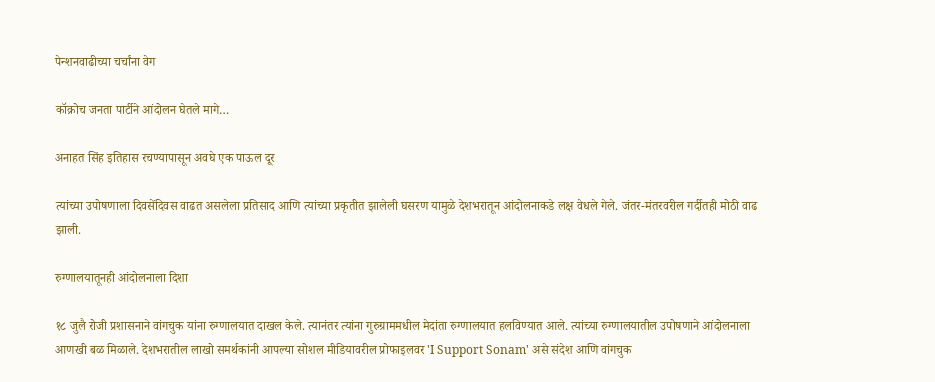पेन्शनवाढीच्या चर्चांना वेग

कॉक्रोच जनता पार्टीने आंदोलन घेतले मागे…

अनाहत सिंह इतिहास रचण्यापासून अवघे एक पाऊल दूर

त्यांच्या उपोषणाला दिवसेंदिवस वाढत असलेला प्रतिसाद आणि त्यांच्या प्रकृतीत झालेली घसरण यामुळे देशभरातून आंदोलनाकडे लक्ष वेधले गेले. जंतर-मंतरवरील गर्दीतही मोठी वाढ झाली.

रुग्णालयातूनही आंदोलनाला दिशा

१८ जुलै रोजी प्रशासनाने वांगचुक यांना रुग्णालयात दाखल केले. त्यानंतर त्यांना गुरुग्राममधील मेदांता रुग्णालयात हलविण्यात आले. त्यांच्या रुग्णालयातील उपोषणाने आंदोलनाला आणखी बळ मिळाले. देशभरातील लाखो समर्थकांनी आपल्या सोशल मीडियावरील प्रोफाइलवर 'I Support Sonam' असे संदेश आणि वांगचुक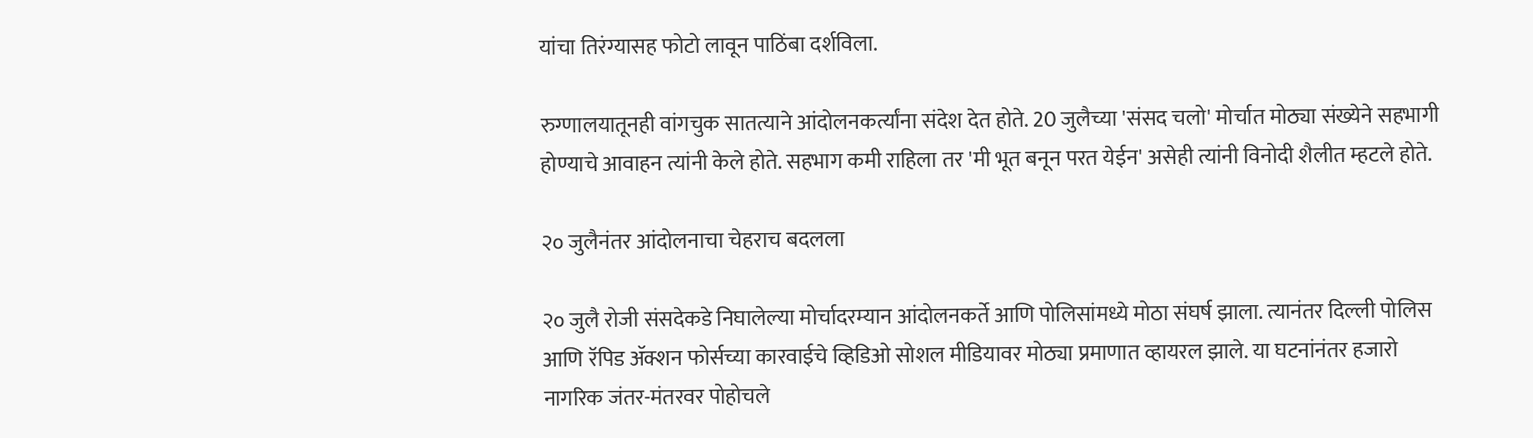यांचा तिरंग्यासह फोटो लावून पाठिंबा दर्शविला.

रुग्णालयातूनही वांगचुक सातत्याने आंदोलनकर्त्यांना संदेश देत होते. 20 जुलैच्या 'संसद चलो' मोर्चात मोठ्या संख्येने सहभागी होण्याचे आवाहन त्यांनी केले होते. सहभाग कमी राहिला तर 'मी भूत बनून परत येईन' असेही त्यांनी विनोदी शैलीत म्हटले होते.

२० जुलैनंतर आंदोलनाचा चेहराच बदलला

२० जुलै रोजी संसदेकडे निघालेल्या मोर्चादरम्यान आंदोलनकर्ते आणि पोलिसांमध्ये मोठा संघर्ष झाला. त्यानंतर दिल्ली पोलिस आणि रॅपिड ॲक्शन फोर्सच्या कारवाईचे व्हिडिओ सोशल मीडियावर मोठ्या प्रमाणात व्हायरल झाले. या घटनांनंतर हजारो नागरिक जंतर-मंतरवर पोहोचले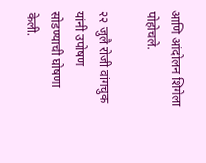आणि आंदोलन शिगेला पोहोचले.

२२ जुलै रोजी वांगचुक यांनी उपोषण सोडण्याची घोषणा केली.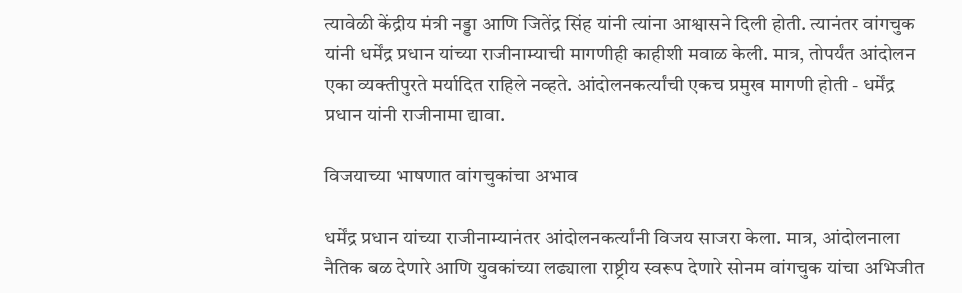त्यावेळी केंद्रीय मंत्री नड्डा आणि जितेंद्र सिंह यांनी त्यांना आश्वासने दिली होती. त्यानंतर वांगचुक यांनी धर्मेंद्र प्रधान यांच्या राजीनाम्याची मागणीही काहीशी मवाळ केली. मात्र, तोपर्यंत आंदोलन एका व्यक्तीपुरते मर्यादित राहिले नव्हते. आंदोलनकर्त्यांची एकच प्रमुख मागणी होती - धर्मेंद्र प्रधान यांनी राजीनामा द्यावा.

विजयाच्या भाषणात वांगचुकांचा अभाव

धर्मेंद्र प्रधान यांच्या राजीनाम्यानंतर आंदोलनकर्त्यांनी विजय साजरा केला. मात्र, आंदोलनाला नैतिक बळ देणारे आणि युवकांच्या लढ्याला राष्ट्रीय स्वरूप देणारे सोनम वांगचुक यांचा अभिजीत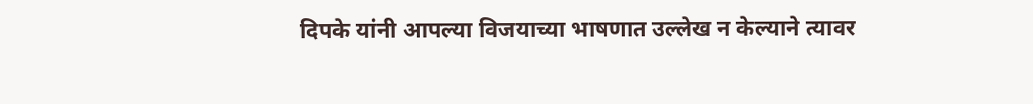दिपके यांनी आपल्या विजयाच्या भाषणात उल्लेख न केल्याने त्यावर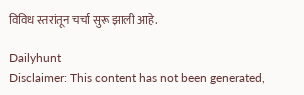विविध स्तरांतून चर्चा सुरू झाली आहे.

Dailyhunt
Disclaimer: This content has not been generated,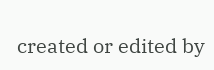created or edited by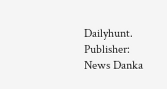Dailyhunt. Publisher: News Danka